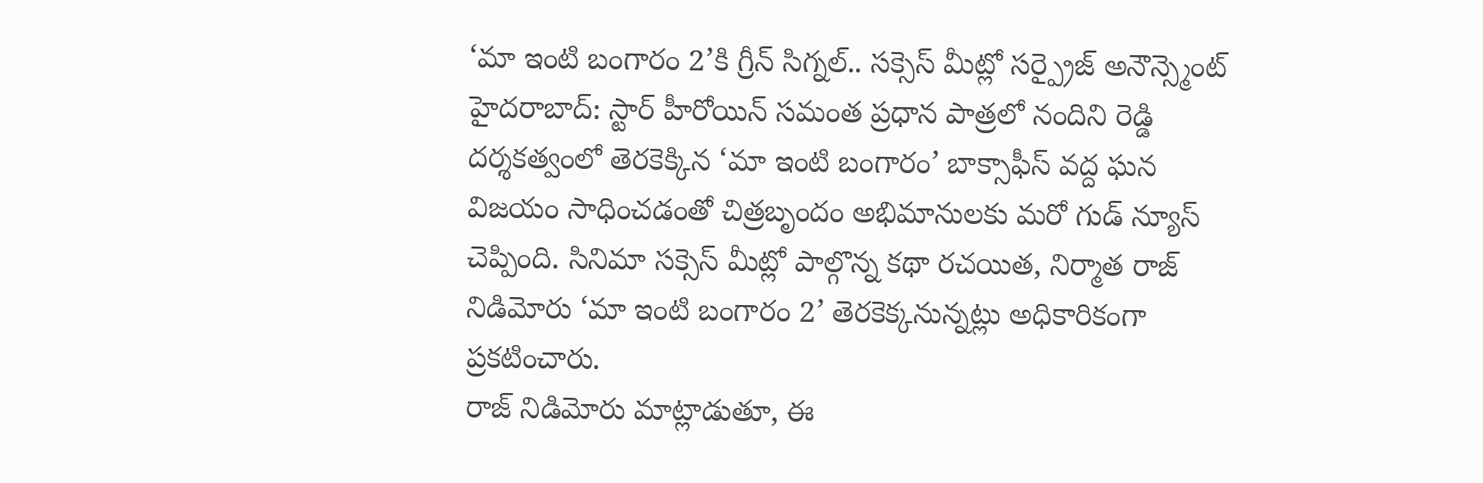‘మా ఇంటి బంగారం 2’కి గ్రీన్ సిగ్నల్.. సక్సెస్ మీట్లో సర్ప్రైజ్ అనౌన్స్మెంట్
హైదరాబాద్: స్టార్ హీరోయిన్ సమంత ప్రధాన పాత్రలో నందిని రెడ్డి దర్శకత్వంలో తెరకెక్కిన ‘మా ఇంటి బంగారం’ బాక్సాఫీస్ వద్ద ఘన విజయం సాధించడంతో చిత్రబృందం అభిమానులకు మరో గుడ్ న్యూస్ చెప్పింది. సినిమా సక్సెస్ మీట్లో పాల్గొన్న కథా రచయిత, నిర్మాత రాజ్ నిడిమోరు ‘మా ఇంటి బంగారం 2’ తెరకెక్కనున్నట్లు అధికారికంగా ప్రకటించారు.
రాజ్ నిడిమోరు మాట్లాడుతూ, ఈ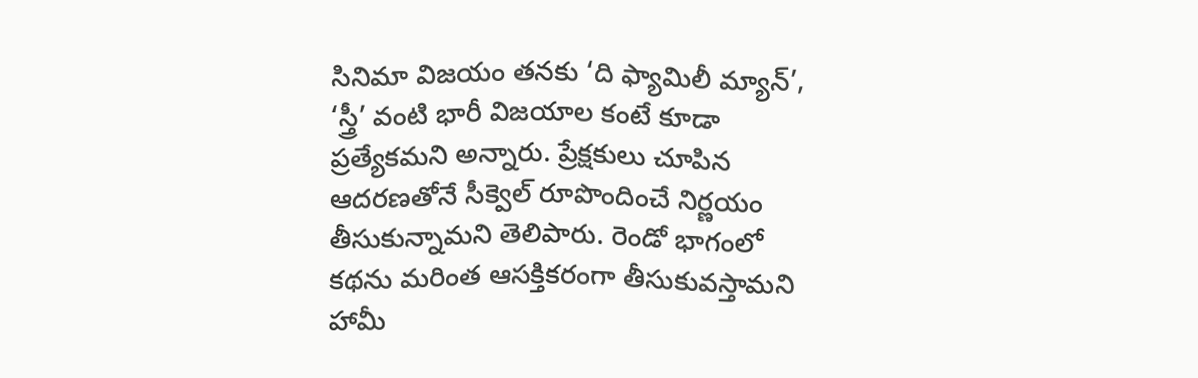సినిమా విజయం తనకు ‘ది ఫ్యామిలీ మ్యాన్’, ‘స్త్రీ’ వంటి భారీ విజయాల కంటే కూడా ప్రత్యేకమని అన్నారు. ప్రేక్షకులు చూపిన ఆదరణతోనే సీక్వెల్ రూపొందించే నిర్ణయం తీసుకున్నామని తెలిపారు. రెండో భాగంలో కథను మరింత ఆసక్తికరంగా తీసుకువస్తామని హామీ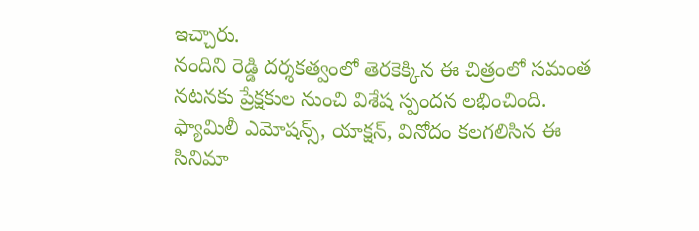ఇచ్చారు.
నందిని రెడ్డి దర్శకత్వంలో తెరకెక్కిన ఈ చిత్రంలో సమంత నటనకు ప్రేక్షకుల నుంచి విశేష స్పందన లభించింది. ఫ్యామిలీ ఎమోషన్స్, యాక్షన్, వినోదం కలగలిసిన ఈ సినిమా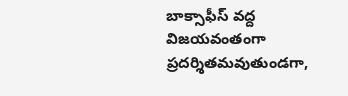బాక్సాఫీస్ వద్ద విజయవంతంగా ప్రదర్శితమవుతుండగా,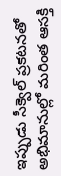ఇప్పుడు సీక్వెల్ ప్రకటనతో అభిమానుల్లో మరింత ఆసక్తి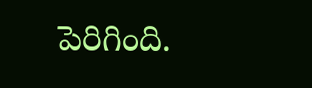పెరిగింది.